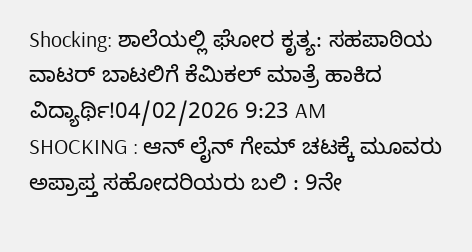Shocking: ಶಾಲೆಯಲ್ಲಿ ಘೋರ ಕೃತ್ಯ: ಸಹಪಾಠಿಯ ವಾಟರ್ ಬಾಟಲಿಗೆ ಕೆಮಿಕಲ್ ಮಾತ್ರೆ ಹಾಕಿದ ವಿದ್ಯಾರ್ಥಿ!04/02/2026 9:23 AM
SHOCKING : ಆನ್ ಲೈನ್ ಗೇಮ್ ಚಟಕ್ಕೆ ಮೂವರು ಅಪ್ರಾಪ್ತ ಸಹೋದರಿಯರು ಬಲಿ : 9ನೇ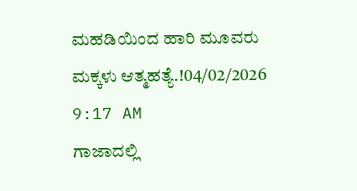ಮಹಡಿಯಿಂದ ಹಾರಿ ಮೂವರು ಮಕ್ಕಳು ಆತ್ಮಹತ್ಯೆ.!04/02/2026 9:17 AM
ಗಾಜಾದಲ್ಲಿ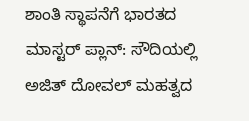ಶಾಂತಿ ಸ್ಥಾಪನೆಗೆ ಭಾರತದ ಮಾಸ್ಟರ್ ಪ್ಲಾನ್: ಸೌದಿಯಲ್ಲಿ ಅಜಿತ್ ದೋವಲ್ ಮಹತ್ವದ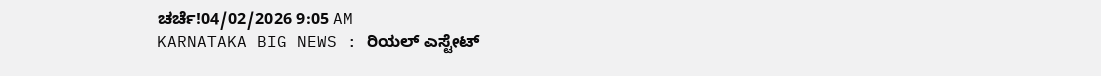ಚರ್ಚೆ!04/02/2026 9:05 AM
KARNATAKA BIG NEWS : ರಿಯಲ್ ಎಸ್ಟೇಟ್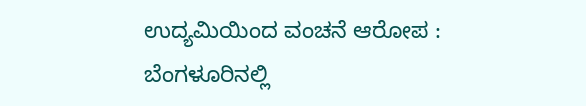ಉದ್ಯಮಿಯಿಂದ ವಂಚನೆ ಆರೋಪ : ಬೆಂಗಳೂರಿನಲ್ಲಿ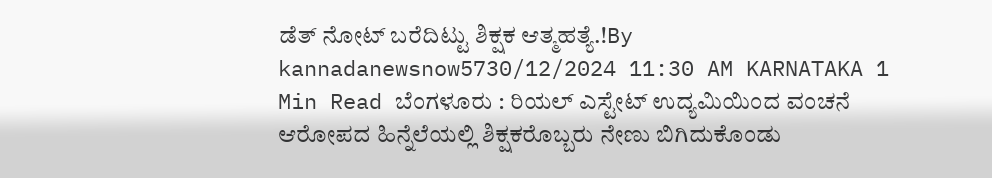ಡೆತ್ ನೋಟ್ ಬರೆದಿಟ್ಟು ಶಿಕ್ಷಕ ಆತ್ಮಹತ್ಯೆ.!By kannadanewsnow5730/12/2024 11:30 AM KARNATAKA 1 Min Read ಬೆಂಗಳೂರು : ರಿಯಲ್ ಎಸ್ಟೇಟ್ ಉದ್ಯಮಿಯಿಂದ ವಂಚನೆ ಆರೋಪದ ಹಿನ್ನೆಲೆಯಲ್ಲಿ ಶಿಕ್ಷಕರೊಬ್ಬರು ನೇಣು ಬಿಗಿದುಕೊಂಡು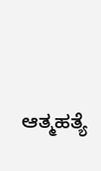ಆತ್ಮಹತ್ಯೆ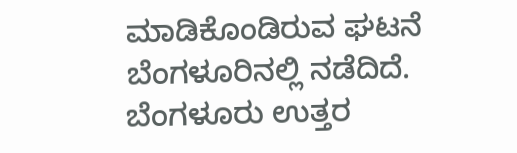ಮಾಡಿಕೊಂಡಿರುವ ಘಟನೆ ಬೆಂಗಳೂರಿನಲ್ಲಿ ನಡೆದಿದೆ. ಬೆಂಗಳೂರು ಉತ್ತರ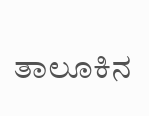ತಾಲೂಕಿನ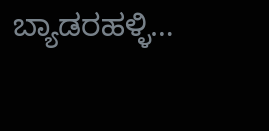ಬ್ಯಾಡರಹಳ್ಳಿ…